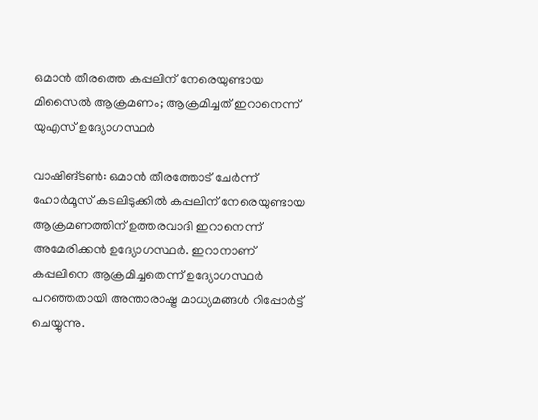ഒമാന്‍ തീരത്തെ കപ്പലിന് നേരെയുണ്ടായ മിസൈല്‍ ആക്രമണം; ആക്രമിച്ചത് ഇറാനെന്ന് യുഎസ് ഉദ്യോഗസ്ഥര്‍

വാഷിങ്ടണ്‍: ഒമാന്‍ തീരത്തോട് ചേര്‍ന്ന് ഹോര്‍മൂസ് കടലിടുക്കില്‍ കപ്പലിന് നേരെയുണ്ടായ ആക്രമണത്തിന് ഉത്തരവാദി ഇറാനെന്ന് അമേരിക്കന്‍ ഉദ്യോഗസ്ഥര്‍. ഇറാനാണ് കപ്പലിനെ ആക്രമിച്ചതെന്ന് ഉദ്യോഗസ്ഥര്‍ പറഞ്ഞതായി അന്താരാഷ്ട്ര മാധ്യമങ്ങള്‍ റിപ്പോര്‍ട്ട് ചെയ്യുന്നു.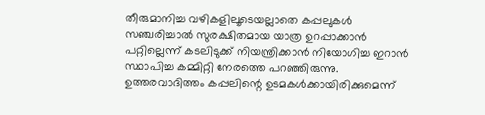തീരുമാനിച്ച വഴികളിലൂടെയല്ലാതെ കപ്പലുകള്‍ സഞ്ചരിച്ചാല്‍ സുരക്ഷിതമായ യാത്ര ഉറപ്പാക്കാന്‍ പറ്റില്ലെന്ന് കടലിടുക്ക് നിയന്ത്രിക്കാന്‍ നിയോഗിച്ച ഇറാന്‍ സ്ഥാപിച്ച കമ്മിറ്റി നേരത്തെ പറഞ്ഞിരുന്നു. ഉത്തരവാദിത്തം കപ്പലിന്റെ ഉടമകള്‍ക്കായിരിക്കുമെന്ന്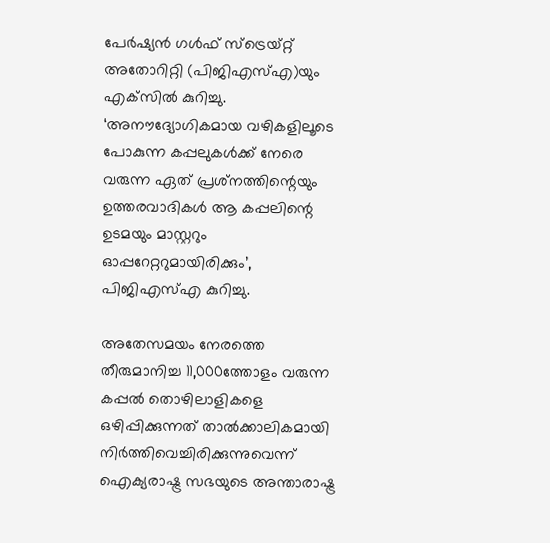പേര്‍ഷ്യന്‍ ഗള്‍ഫ് സ്‌ട്രെയ്റ്റ് അതോറിറ്റി (പിജിഎസ്എ)യും എക്‌സില്‍ കുറിച്ചു. ‘അനൗദ്യോഗികമായ വഴികളിലൂടെ പോകുന്ന കപ്പലുകള്‍ക്ക് നേരെ വരുന്ന ഏത് പ്രശ്‌നത്തിന്റെയും ഉത്തരവാദികള്‍ ആ കപ്പലിന്റെ ഉടമയും മാസ്റ്ററും ഓപ്പറേറ്ററുമായിരിക്കും’, പിജിഎസ്എ കുറിച്ചു.

അതേസമയം നേരത്തെ തീരുമാനിച്ച 11,000ത്തോളം വരുന്ന കപ്പല്‍ തൊഴിലാളികളെ ഒഴിപ്പിക്കുന്നത് താല്‍ക്കാലികമായി നിര്‍ത്തിവെച്ചിരിക്കുന്നുവെന്ന് ഐക്യരാഷ്ട്ര സഭയുടെ അന്താരാഷ്ട്ര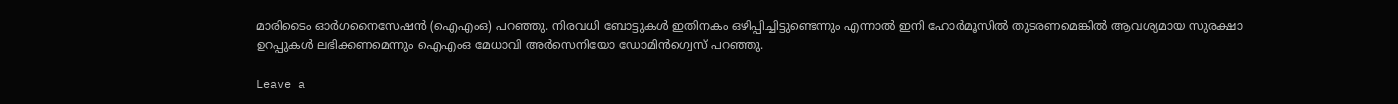മാരിടൈം ഓര്‍ഗനൈസേഷന്‍ (ഐഎംഒ) പറഞ്ഞു. നിരവധി ബോട്ടുകള്‍ ഇതിനകം ഒഴിപ്പിച്ചിട്ടുണ്ടെന്നും എന്നാല്‍ ഇനി ഹോര്‍മൂസില്‍ തുടരണമെങ്കില്‍ ആവശ്യമായ സുരക്ഷാ ഉറപ്പുകള്‍ ലഭിക്കണമെന്നും ഐഎംഒ മേധാവി അര്‍സെനിയോ ഡോമിന്‍ഗ്വെസ് പറഞ്ഞു.

Leave a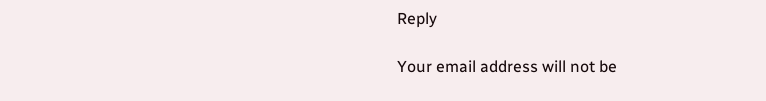Reply

Your email address will not be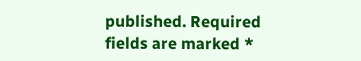published. Required fields are marked *